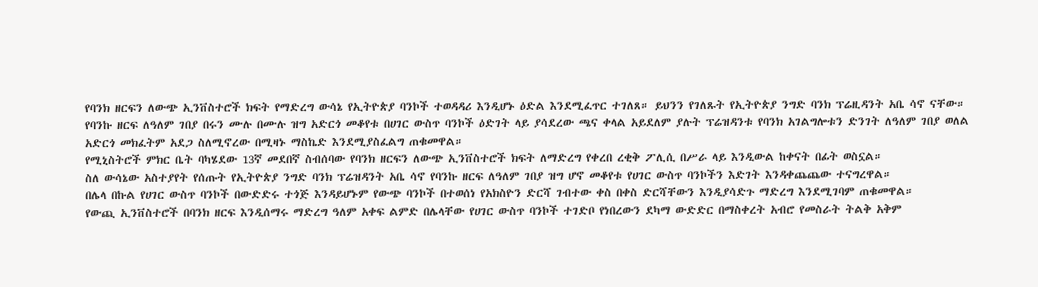የባንክ ዘርፍን ለውጭ ኢንቨስተሮች ክፍት የማድረግ ውሳኔ የኢትዮጵያ ባንኮች ተወዳዳሪ እንዲሆኑ ዕድል እንደሚፈጥር ተገለጸ። ይህንን የገለጹት የኢትዮጵያ ንግድ ባንክ ፕሬዚዳንት አቤ ሳኖ ናቸው።
የባንኩ ዘርፍ ለዓለም ገበያ በሩን ሙሉ በሙሉ ዝግ አድርጎ መቆየቱ በሀገር ውስጥ ባንኮች ዕድገት ላይ ያሳደረው ጫና ቀላል አይደለም ያሉት ፕሬዝዳንቱ የባንክ አገልግሎቱን ድንገት ለዓለም ገበያ ወለል አድርጎ መክፈትም አደጋ ስለሚኖረው በሚዛኑ ማስኬድ እንደሚያስፈልግ ጠቁመዋል።
የሚኒስትሮች ምክር ቤት ባካሄደው 13ኛ መደበኛ ስብሰባው የባንክ ዘርፍን ለውጭ ኢንቨስተሮች ክፍት ለማድረግ የቀረበ ረቂቅ ፖሊሲ በሥራ ላይ እንዲውል ከቀናት በፊት ወስኗል።
ስለ ውሳኔው አስተያየት የሰጡት የኢትዮጵያ ንግድ ባንክ ፕሬዝዳንት አቤ ሳኖ የባንኩ ዘርፍ ለዓለም ገበያ ዝግ ሆኖ መቆየቱ የሀገር ውስጥ ባንኮችን እድገት እንዳቀጨጨው ተናግረዋል።
በሌላ በኩል የሀገር ውስጥ ባንኮች በውድድሩ ተጎጅ እንዳይሆኑም የውጭ ባንኮች በተወሰነ የአክስዮን ድርሻ ገብተው ቀስ በቀስ ድርሻቸውን እንዲያሳድጉ ማድረግ እንደሚገባም ጠቁመዋል።
የውጪ ኢንቨስተሮች በባንክ ዘርፍ እንዲሰማሩ ማድረግ ዓለም አቀፍ ልምድ በሌላቸው የሀገር ውስጥ ባንኮች ተገድቦ የነበረውን ደካማ ውድድር በማስቀረት አብሮ የመስራት ትልቅ አቅም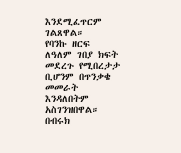እንደሚፈጥርም ገልጸዋል።
የባንኩ ዘርፍ ለዓለም ገበያ ክፍት መደረጉ የሚበረታታ ቢሆንም በጥንቃቄ መመራት እንዳለበትም አስገንዝበዋል።
በብሩክ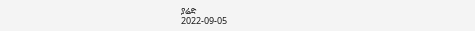ያሬድ
2022-09-05